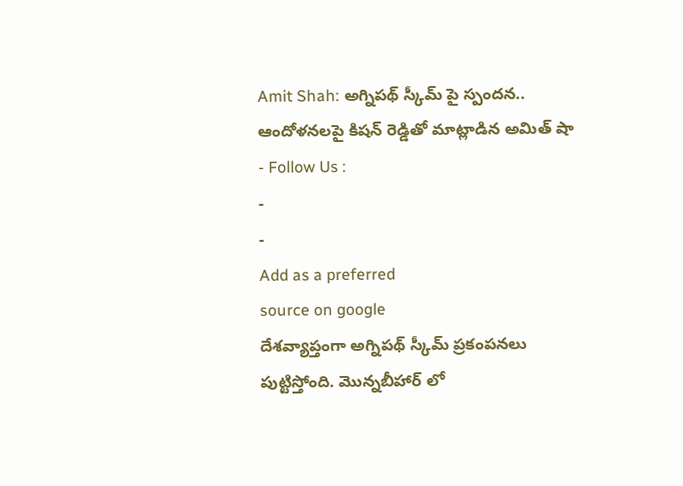Amit Shah: అగ్నిపథ్ స్కీమ్ పై స్పందన.. ఆందోళనలపై కిషన్ రెడ్డితో మాట్లాడిన అమిత్ షా
- Follow Us :
-
-
Add as a preferred
source on google
దేశవ్యాప్తంగా అగ్నిపథ్ స్కీమ్ ప్రకంపనలు పుట్టిస్తోంది. మొన్నబీహార్ లో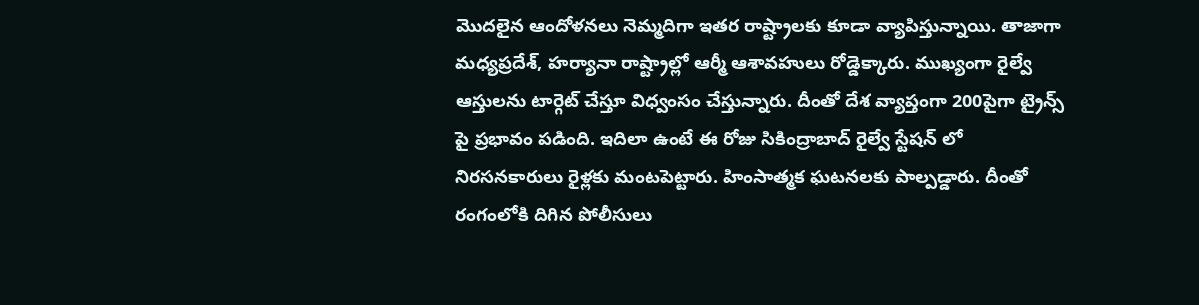మొదలైన ఆందోళనలు నెమ్మదిగా ఇతర రాష్ట్రాలకు కూడా వ్యాపిస్తున్నాయి. తాజాగా మధ్యప్రదేశ్, హర్యానా రాష్ట్రాల్లో ఆర్మీ ఆశావహులు రోడ్డెక్కారు. ముఖ్యంగా రైల్వే ఆస్తులను టార్గెట్ చేస్తూ విధ్వంసం చేస్తున్నారు. దీంతో దేశ వ్యాప్తంగా 200పైగా ట్రైన్స్ పై ప్రభావం పడింది. ఇదిలా ఉంటే ఈ రోజు సికింద్రాబాద్ రైల్వే స్టేషన్ లో నిరసనకారులు రైళ్లకు మంటపెట్టారు. హింసాత్మక ఘటనలకు పాల్పడ్డారు. దీంతో రంగంలోకి దిగిన పోలీసులు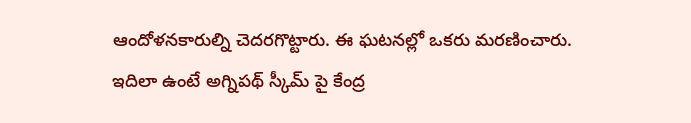ఆందోళనకారుల్ని చెదరగొట్టారు. ఈ ఘటనల్లో ఒకరు మరణించారు.
ఇదిలా ఉంటే అగ్నిపథ్ స్కీమ్ పై కేంద్ర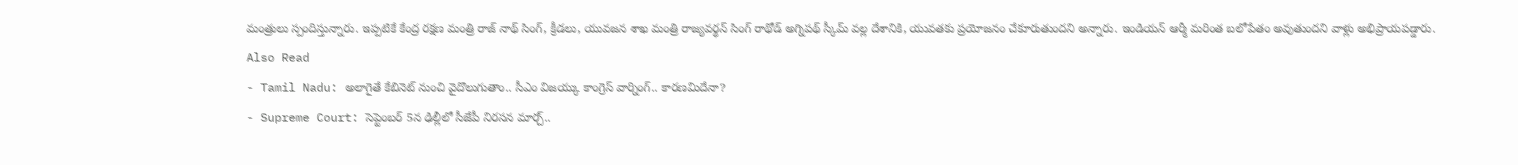మంత్రులు స్పందిస్తున్నారు. ఇప్పటికే కేంద్ర రక్షణ మంత్రి రాజ్ నాథ్ సింగ్, క్రీడలు, యువజన శాఖ మంత్రి రాజ్యవర్థన్ సింగ్ రాథోడ్ అగ్నిపథ్ స్కీమ్ వల్ల దేశానికి, యువతకు ప్రయోజనం చేకూరుతుందని అన్నారు. ఇండియన్ ఆర్మీ మరింత బలోపేతం అవుతుందని వాళ్లు అభిప్రాయపడ్డారు.
Also Read
- Tamil Nadu: అలాగైతే కేబినెట్ నుంచి వైదొలుగుతాం.. సీఎం విజయ్కు కాంగ్రెస్ వార్నింగ్.. కారణమిదేనా?
- Supreme Court: సెప్టెంబర్ 5న ఢిల్లీలో సీజేపీ నిరసన మార్చ్..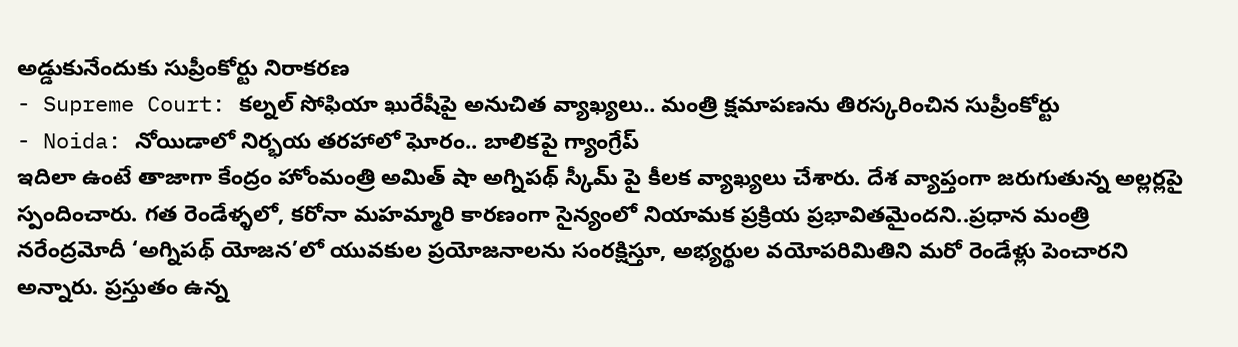అడ్డుకునేందుకు సుప్రీంకోర్టు నిరాకరణ
- Supreme Court: కల్నల్ సోఫియా ఖురేషీపై అనుచిత వ్యాఖ్యలు.. మంత్రి క్షమాపణను తిరస్కరించిన సుప్రీంకోర్టు
- Noida: నోయిడాలో నిర్భయ తరహాలో ఘోరం.. బాలికపై గ్యాంగ్రేప్
ఇదిలా ఉంటే తాజాగా కేంద్రం హోంమంత్రి అమిత్ షా అగ్నిపథ్ స్కీమ్ పై కీలక వ్యాఖ్యలు చేశారు. దేశ వ్యాప్తంగా జరుగుతున్న అల్లర్లపై స్పందించారు. గత రెండేళ్ళలో, కరోనా మహమ్మారి కారణంగా సైన్యంలో నియామక ప్రక్రియ ప్రభావితమైందని..ప్రధాన మంత్రి నరేంద్రమోదీ ‘అగ్నిపథ్ యోజన’లో యువకుల ప్రయోజనాలను సంరక్షిస్తూ, అభ్యర్థుల వయోపరిమితిని మరో రెండేళ్లు పెంచారని అన్నారు. ప్రస్తుతం ఉన్న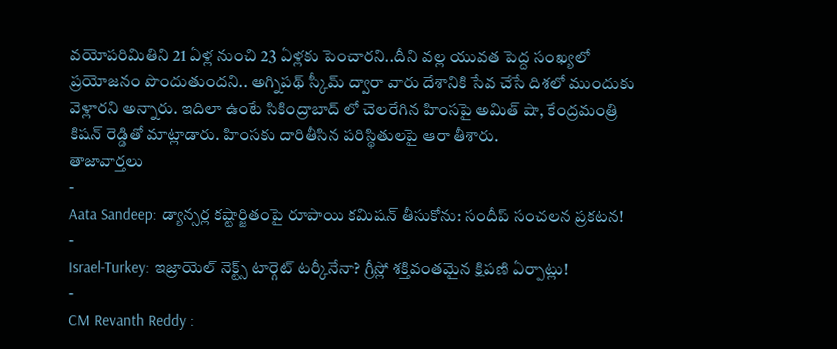వయోపరిమితిని 21 ఏళ్ల నుంచి 23 ఏళ్లకు పెంచారని..దీని వల్ల యువత పెద్ద సంఖ్యలో ప్రయోజనం పొందుతుందని.. అగ్నిపథ్ స్కీమ్ ద్వారా వారు దేశానికి సేవ చేసే దిశలో ముందుకు వెళ్లారని అన్నారు. ఇదిలా ఉంటే సికింద్రాబాద్ లో చెలరేగిన హింసపై అమిత్ షా, కేంద్రమంత్రి కిషన్ రెడ్డితో మాట్లాడారు. హింసకు దారితీసిన పరిస్థితులపై ఆరా తీశారు.
తాజావార్తలు
-
Aata Sandeep: డ్యాన్సర్ల కష్టార్జితంపై రూపాయి కమిషన్ తీసుకోను: సందీప్ సంచలన ప్రకటన!
-
Israel-Turkey: ఇజ్రాయెల్ నెక్ట్స్ టార్గెట్ టర్కీనేనా? గ్రీస్లో శక్తివంతమైన క్షిపణి ఏర్పాట్లు!
-
CM Revanth Reddy :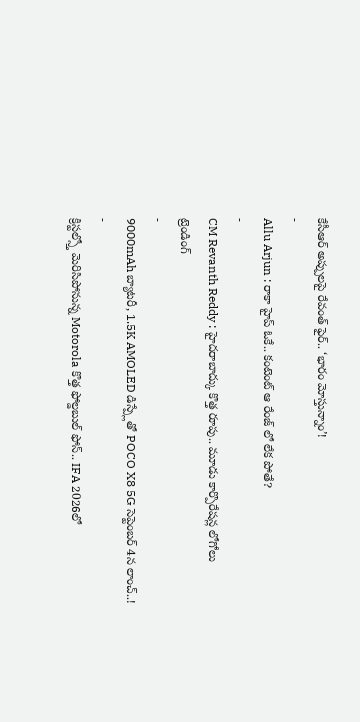కేసీఆర్ అప్పులపై రేవంత్ ఫైర్.. ‘భారం మోస్తున్నాం’!
-
Allu Arjun : రాకా హైప్ ఓకే.. కంటెంట్ ఆ రేంజ్ లో లేక పోతే?
-
CM Revanth Reddy : హైదరాబాద్కు కొత్త రూపు.. మూడు కార్పొరేషన్ల లోగోలు
ట్రెండింగ్
-
9000mAh బ్యాటరీ, 1.5K AMOLED డిస్ప్లేతో POCO X8 5G సెప్టెంబర్ 4న లాంచ్..!
-
క్రిస్టల్స్తో మెరిసిపోనున్న Motorola కొత్త ఫోల్డబుల్ ఫోన్.. IFA 2026లో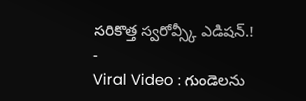సరికొత్త స్వరోవ్స్కీ ఎడిషన్.!
-
Viral Video : గుండెలను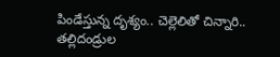పిండేస్తున్న దృశ్యం.. చెల్లెలితో చిన్నారి.. తల్లిదండ్రుల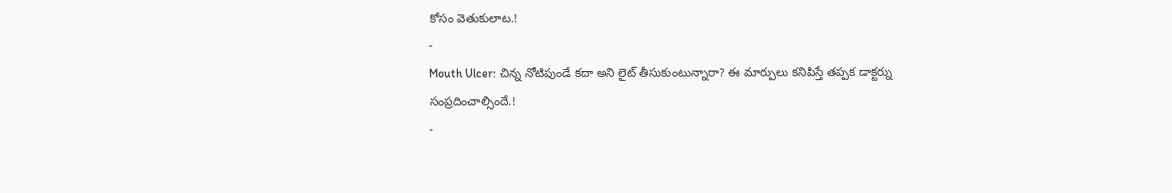కోసం వెతుకులాట.!
-
Mouth Ulcer: చిన్న నోటిపుండే కదా అని లైట్ తీసుకుంటున్నారా? ఈ మార్పులు కనిపిస్తే తప్పక డాక్టర్ను సంప్రదించాల్సిందే.!
-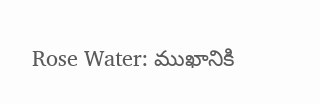Rose Water: ముఖానికి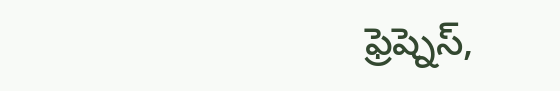ఫ్రెష్నెస్,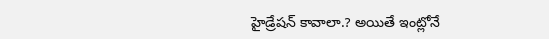హైడ్రేషన్ కావాలా.? అయితే ఇంట్లోనే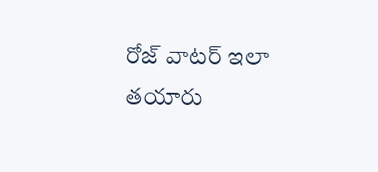రోజ్ వాటర్ ఇలా తయారు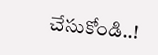చేసుకోండి..!